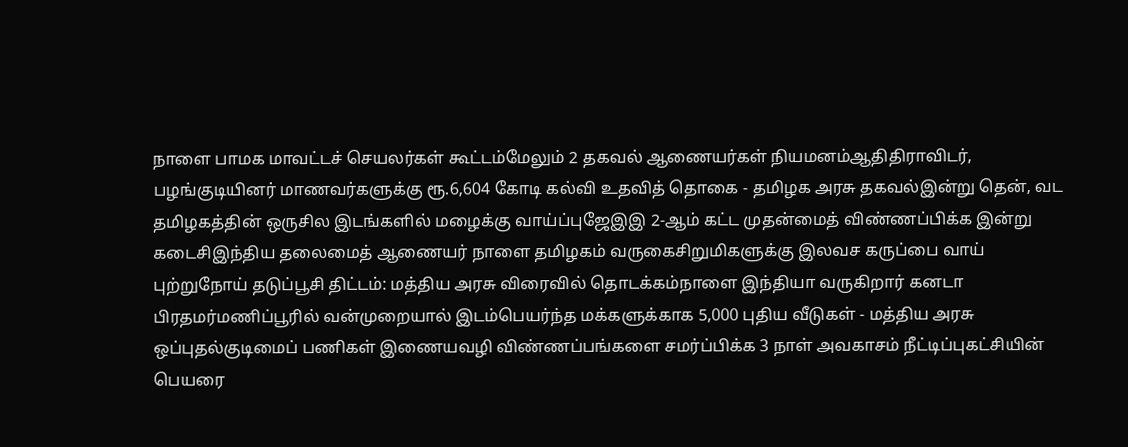நாளை பாமக மாவட்டச் செயலர்கள் கூட்டம்மேலும் 2 தகவல் ஆணையர்கள் நியமனம்ஆதிதிராவிடர், பழங்குடியினர் மாணவர்களுக்கு ரூ.6,604 கோடி கல்வி உதவித் தொகை - தமிழக அரசு தகவல்இன்று தென், வட தமிழகத்தின் ஒருசில இடங்களில் மழைக்கு வாய்ப்புஜேஇஇ 2-ஆம் கட்ட முதன்மைத் விண்ணப்பிக்க இன்று கடைசிஇந்திய தலைமைத் ஆணையர் நாளை தமிழகம் வருகைசிறுமிகளுக்கு இலவச கருப்பை வாய் புற்றுநோய் தடுப்பூசி திட்டம்: மத்திய அரசு விரைவில் தொடக்கம்நாளை இந்தியா வருகிறார் கனடா பிரதமர்மணிப்பூரில் வன்முறையால் இடம்பெயர்ந்த மக்களுக்காக 5,000 புதிய வீடுகள் - மத்திய அரசு ஒப்புதல்குடிமைப் பணிகள் இணையவழி விண்ணப்பங்களை சமர்ப்பிக்க 3 நாள் அவகாசம் நீட்டிப்புகட்சியின் பெயரை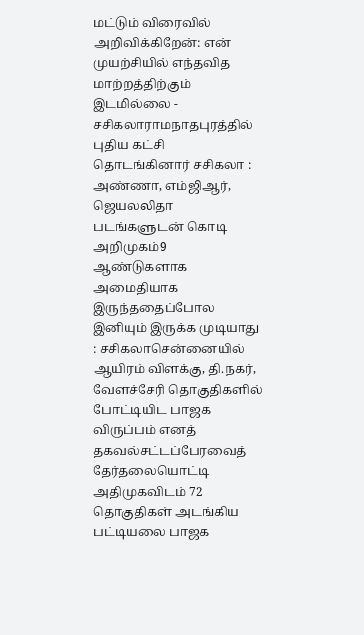மட்டும் விரைவில் அறிவிக்கிறேன்: என் முயற்சியில் எந்தவித மாற்றத்திற்கும் இடமில்லை - சசிகலாராமநாதபுரத்தில் புதிய கட்சி தொடங்கினார் சசிகலா : அண்ணா, எம்ஜிஆர், ஜெயலலிதா படங்களுடன் கொடி அறிமுகம்9 ஆண்டுகளாக அமைதியாக இருந்ததைப்போல இனியும் இருக்க முடியாது : சசிகலாசென்னையில் ஆயிரம் விளக்கு, தி.நகர், வேளச்சேரி தொகுதிகளில் போட்டியிட பாஜக விருப்பம் எனத் தகவல்சட்டப்பேரவைத் தேர்தலையொட்டி அதிமுகவிடம் 72 தொகுதிகள் அடங்கிய பட்டியலை பாஜக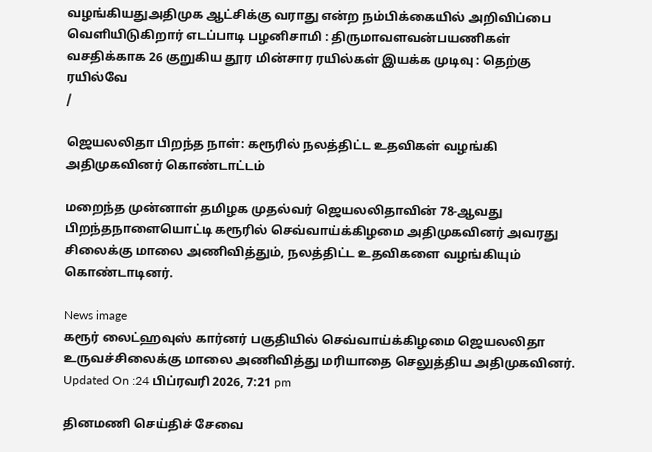வழங்கியதுஅதிமுக ஆட்சிக்கு வராது என்ற நம்பிக்கையில் அறிவிப்பை வெளியிடுகிறார் எடப்பாடி பழனிசாமி : திருமாவளவன்பயணிகள் வசதிக்காக 26 குறுகிய தூர மின்சார ரயில்கள் இயக்க முடிவு : தெற்கு ரயில்வே
/

ஜெயலலிதா பிறந்த நாள்: கரூரில் நலத்திட்ட உதவிகள் வழங்கி அதிமுகவினர் கொண்டாட்டம்

மறைந்த முன்னாள் தமிழக முதல்வர் ஜெயலலிதாவின் 78-ஆவது பிறந்தநாளையொட்டி கரூரில் செவ்வாய்க்கிழமை அதிமுகவினர் அவரது சிலைக்கு மாலை அணிவித்தும், நலத்திட்ட உதவிகளை வழங்கியும் கொண்டாடினர்.

News image
கரூர் லைட்ஹவுஸ் கார்னர் பகுதியில் செவ்வாய்க்கிழமை ஜெயலலிதா உருவச்சிலைக்கு மாலை அணிவித்து மரியாதை செலுத்திய அதிமுகவினர்.
Updated On :24 பிப்ரவரி 2026, 7:21 pm

தினமணி செய்திச் சேவை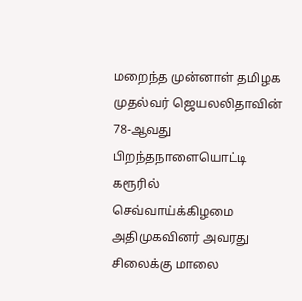மறைந்த முன்னாள் தமிழக முதல்வர் ஜெயலலிதாவின் 78-ஆவது பிறந்தநாளையொட்டி கரூரில் செவ்வாய்க்கிழமை அதிமுகவினர் அவரது சிலைக்கு மாலை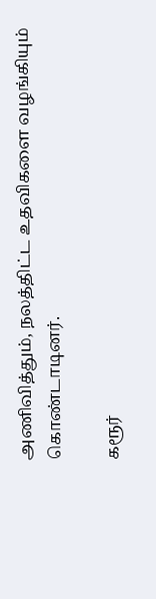அணிவித்தும், நலத்திட்ட உதவிகளை வழங்கியும் கொண்டாடினர்.

கரூர்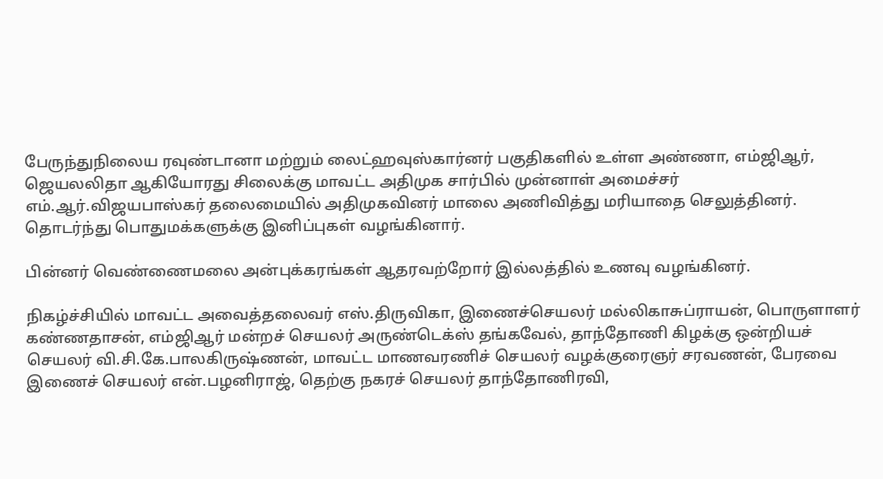பேருந்துநிலைய ரவுண்டானா மற்றும் லைட்ஹவுஸ்கார்னர் பகுதிகளில் உள்ள அண்ணா, எம்ஜிஆர், ஜெயலலிதா ஆகியோரது சிலைக்கு மாவட்ட அதிமுக சார்பில் முன்னாள் அமைச்சர் எம்.ஆர்.விஜயபாஸ்கர் தலைமையில் அதிமுகவினர் மாலை அணிவித்து மரியாதை செலுத்தினர். தொடர்ந்து பொதுமக்களுக்கு இனிப்புகள் வழங்கினார்.

பின்னர் வெண்ணைமலை அன்புக்கரங்கள் ஆதரவற்றோர் இல்லத்தில் உணவு வழங்கினர்.

நிகழ்ச்சியில் மாவட்ட அவைத்தலைவர் எஸ்.திருவிகா, இணைச்செயலர் மல்லிகாசுப்ராயன், பொருளாளர் கண்ணதாசன், எம்ஜிஆர் மன்றச் செயலர் அருண்டெக்ஸ் தங்கவேல், தாந்தோணி கிழக்கு ஒன்றியச் செயலர் வி.சி.கே.பாலகிருஷ்ணன், மாவட்ட மாணவரணிச் செயலர் வழக்குரைஞர் சரவணன், பேரவை இணைச் செயலர் என்.பழனிராஜ், தெற்கு நகரச் செயலர் தாந்தோணிரவி,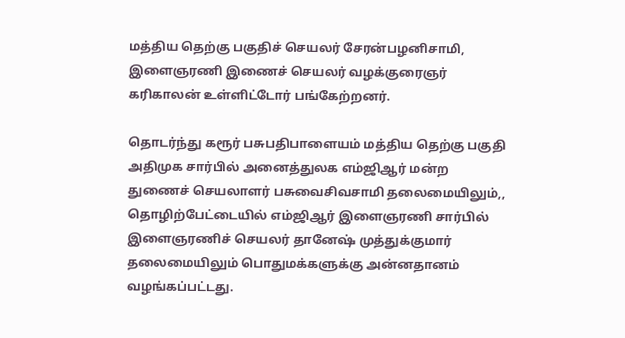மத்திய தெற்கு பகுதிச் செயலர் சேரன்பழனிசாமி, இளைஞரணி இணைச் செயலர் வழக்குரைஞர் கரிகாலன் உள்ளிட்டோர் பங்கேற்றனர்.

தொடர்ந்து கரூர் பசுபதிபாளையம் மத்திய தெற்கு பகுதி அதிமுக சார்பில் அனைத்துலக எம்ஜிஆர் மன்ற துணைச் செயலாளர் பசுவைசிவசாமி தலைமையிலும்,, தொழிற்பேட்டையில் எம்ஜிஆர் இளைஞரணி சார்பில் இளைஞரணிச் செயலர் தானேஷ் முத்துக்குமார் தலைமையிலும் பொதுமக்களுக்கு அன்னதானம் வழங்கப்பட்டது.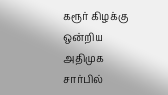கரூர் கிழக்கு ஒன்றிய அதிமுக சார்பில்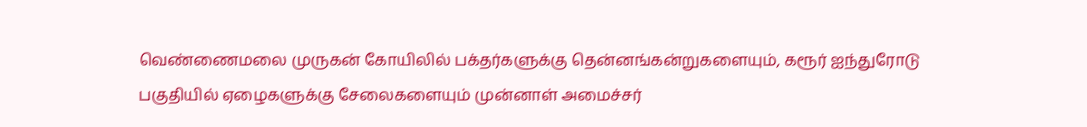வெண்ணைமலை முருகன் கோயிலில் பக்தர்களுக்கு தென்னங்கன்றுகளையும், கரூர் ஐந்துரோடு பகுதியில் ஏழைகளுக்கு சேலைகளையும் முன்னாள் அமைச்சர்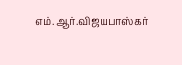எம்.ஆர்.விஜயபாஸ்கர்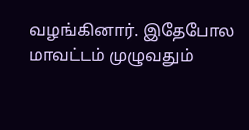வழங்கினார். இதேபோல மாவட்டம் முழுவதும்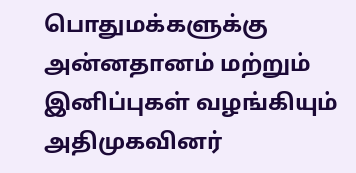பொதுமக்களுக்கு அன்னதானம் மற்றும் இனிப்புகள் வழங்கியும் அதிமுகவினர்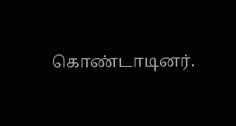கொண்டாடினர்.